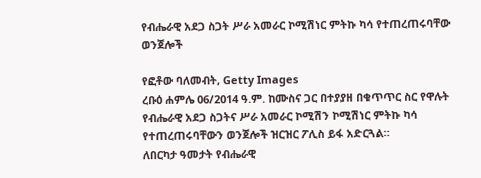የብሔራዊ አደጋ ስጋት ሥራ አመራር ኮሚሽነር ምትኩ ካሳ የተጠረጠሩባቸው ወንጀሎች

የፎቶው ባለመብት, Getty Images
ረቡዕ ሐምሌ 06/2014 ዓ.ም. ከሙስና ጋር በተያያዘ በቁጥጥር ስር የዋሉት የብሔራዊ አደጋ ስጋትና ሥራ አመራር ኮሚሽን ኮሚሽነር ምትኩ ካሳ የተጠረጠሩባቸውን ወንጀሎች ዝርዝር ፖሊስ ይፋ አድርጓል።
ለበርካታ ዓመታት የብሔራዊ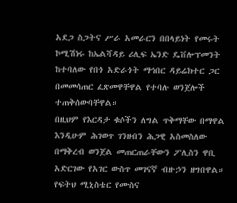አደጋ ስጋትና ሥራ አመራርን በበላይነት የመሩት ኮሚሽነሩ ከኤልሻዳይ ሪሊፍ ኤንድ ዴቨሎፕመንት ከተባለው የበጎ አድራጎት ማኅበር ዳይሬክተር ጋር በመመሳጠር ፈጽመዋቸዋል የተባሉ ወንጀሎች ተጠቅሰውባቸዋል።
በዚህም የእርዳታ ቁሶችን ለግል ጥቅማቸው በማዋል እንዲሁም ሕገወጥ ገንዘብን ሕጋዊ አስመስለው በማቅረብ ወንጀል መጠርጠራቸውን ፖሊስን ዋቢ አድርገው የአገር ውስጥ መገናኛ ብዙኃን ዘግበዋል።
የፍትህ ሚኒስቴር የሙስና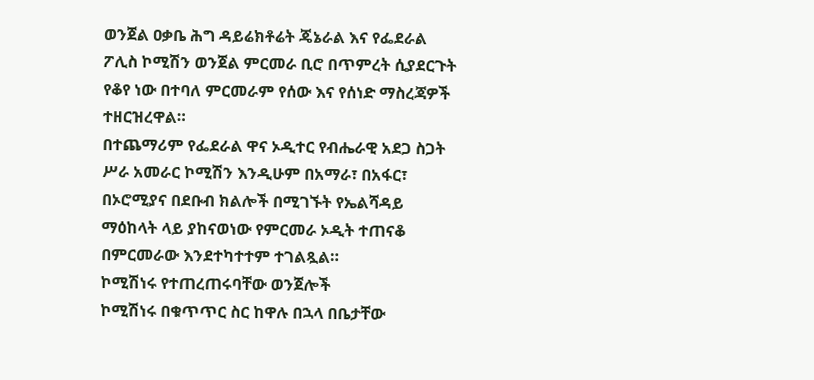ወንጀል ዐቃቤ ሕግ ዳይሬክቶሬት ጄኔራል እና የፌደራል ፖሊስ ኮሚሽን ወንጀል ምርመራ ቢሮ በጥምረት ሲያደርጉት የቆየ ነው በተባለ ምርመራም የሰው እና የሰነድ ማስረጃዎች ተዘርዝረዋል።
በተጨማሪም የፌደራል ዋና ኦዲተር የብሔራዊ አደጋ ስጋት ሥራ አመራር ኮሚሽን እንዲሁም በአማራ፣ በአፋር፣ በኦሮሚያና በደቡብ ክልሎች በሚገኙት የኤልሻዳይ ማዕከላት ላይ ያከናወነው የምርመራ ኦዲት ተጠናቆ በምርመራው እንደተካተተም ተገልጿል።
ኮሚሽነሩ የተጠረጠሩባቸው ወንጀሎች
ኮሚሽነሩ በቁጥጥር ስር ከዋሉ በኋላ በቤታቸው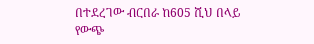በተደረገው ብርበራ ከ605 ሺህ በላይ የውጭ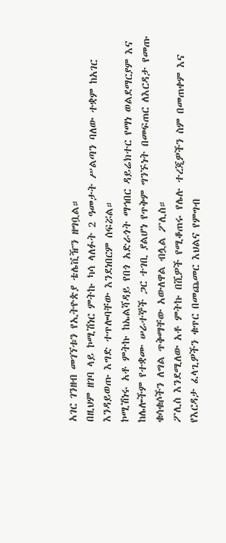አገር ገንዘብ መገኘቱን የኢትዮጵያ ቴሌቪዥን ዘግቧል።
በዚህም ዘገባ ላይ ኮሚሽነር ምትኩ ካሳ ላለፉት 2 ዓመታት ሥልጣን ባለው ተቋም ከአገር እንዳይወጡ እግድ ተጥሎባቸው እንደነበርም ሰፍሯል።
ኮሚሽነሩ አቶ ምትኩ ከኤልሻዳይ የበጎ አድራጎት ማኅበር ዳይሬክተር የማነ ወልደማርያም እና ከሌሎችም የተቋሙ ሠራተኞች ጋር ተገቢ ያልሆነ የጥቅም ግንኙነት በመፍጠር ለእርዳታ የመጡ ቁሳቁሶችን ለግል ጥቅማቸው አውለዋል ብሏል ፖሊስ።
ፖሊስ እንደሚለው አቶ ምትኩ በሺዎች የሚቆጠሩ የሌሉ ተረጂዎችን ስም በመጠቀም እና የእርዳታ ፈላጊዎችን ቁጥር በመጨመር እህልና የምግብ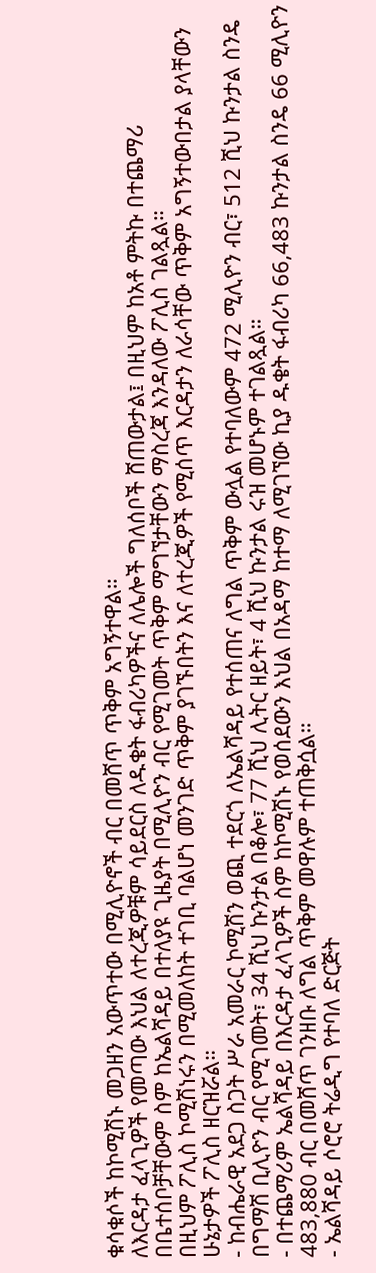ቁሳቁሶች ከኮሚሽኑ መጋዘን አውጥተው በሚሊዮኖች ብር በመሸጥ ጥቅም አግኝተዋል።
ለእርዳታ ፈላጊዎች የመጣው እህል ለተረጂዎቹም ሳይደርስ ለዱቄት ፋብሪካዎችና ለሌሎች ግለሰቦች ሸጠውታል፤ በዚህም ከአቶ ምትኩ በተጨማሪ በቤተሰቦቻቸውም ስም ከኤልሻዳይ በተለያዩ ጊዜያት በሚሊዮን ብር የሚገመት ጥቅም ማግኘታቸውን ማስረጃ እንዳለው ፖሊስ ገልጿል።
በዚህም ፖሊስ ኮሚሽነሩን በሚመለከት ተገቢ ባልሆነ መንገድ ጥቅም ያገኙበትን እና ለተረጂዎች የሚሰጥ እርዳታን ለራሳቸው ጥቅም አግኝተውበታል ያላቸውን ሁኔታዎች ፖሊስ ዘርዝሯል።
- ከብሔራዊ አደጋ ስጋት ሥራ አመራር ኮሚሽን ወጪ ተደርጎ ለኤልሻዳይ የተሰጠና ለግል ጥቅም ውሏል የተባለውም 472 ሚሊዮን ብር፣ 512 ሺህ ኩንታል ስንዴ በግማሽ ቢሊዮን ብር የሚገመት፣ 34 ሺህ ኩንታል በቆሎ፣ 77 ሺህ ሊትር ዘይት፣ 4 ሺህ ኩንታል ሩዝ መሆኑም ተገልጿል።
- በተጨማሪም ኤልሻዳይ በእርዳታ ፈላጊዎች ስም ከኮሚሽኑ የወሰደውን እህል በአዳማ ከተማ ለሚገኘው ኪያ ዱቄት ፋብሪካ 66,483 ኩንታል ስንዴ 66 ሚሊዮን 483,880 ብር በመሸጥ ገንዘቡ ለግል ጥቅም መዋሉም ተጠቅሷል።
- ኤልሻዳይ ሶሮሮ ትሬዲግ የተባለ ድርጅት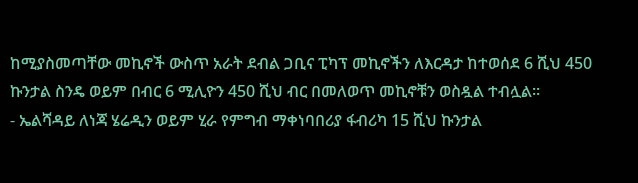ከሚያስመጣቸው መኪኖች ውስጥ አራት ደብል ጋቢና ፒካፕ መኪኖችን ለእርዳታ ከተወሰደ 6 ሺህ 450 ኩንታል ስንዴ ወይም በብር 6 ሚሊዮን 450 ሺህ ብር በመለወጥ መኪኖቹን ወስዷል ተብሏል።
- ኤልሻዳይ ለነጃ ሄሬዲን ወይም ሂራ የምግብ ማቀነባበሪያ ፋብሪካ 15 ሺህ ኩንታል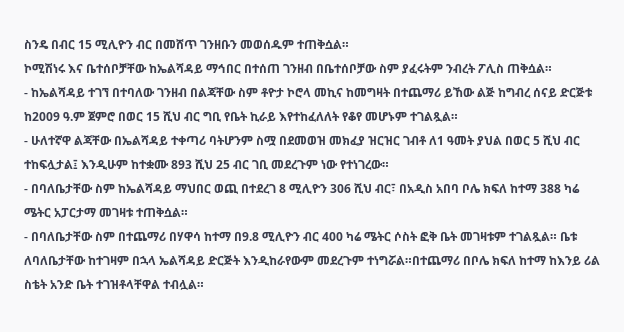ስንዴ በብር 15 ሚሊዮን ብር በመሸጥ ገንዘቡን መወሰዱም ተጠቅሷል።
ኮሚሽነሩ እና ቤተሰቦቻቸው ከኤልሻዳይ ማኅበር በተሰጠ ገንዘብ በቤተሰቦቻው ስም ያፈሩትም ንብረት ፖሊስ ጠቅሷል።
- ከኤልሻዳይ ተገኘ በተባለው ገንዘብ በልጃቸው ስም ቶዮታ ኮሮላ መኪና ከመግዛት በተጨማሪ ይኸው ልጅ ከግብረ ሰናይ ድርጅቱ ከ2009 ዓ.ም ጀምሮ በወር 15 ሺህ ብር ግቢ የቤት ኪራይ እየተከፈለለት የቆየ መሆኑም ተገልጿል።
- ሁለተኛዋ ልጃቸው በኤልሻዳይ ተቀጣሪ ባትሆንም ስሟ በደመወዝ መክፈያ ዝርዝር ገብቶ ለ1 ዓመት ያህል በወር 5 ሺህ ብር ተከፍሏታል፤ እንዲሁም ከተቋሙ 893 ሺህ 25 ብር ገቢ መደረጉም ነው የተነገረው።
- በባለቤታቸው ስም ከኤልሻዳይ ማህበር ወጪ በተደረገ 8 ሚሊዮን 306 ሺህ ብር፣ በአዲስ አበባ ቦሌ ክፍለ ከተማ 388 ካሬ ሜትር አፓርታማ መገዛቱ ተጠቅሷል።
- በባለቤታቸው ስም በተጨማሪ በሃዋሳ ከተማ በ9.8 ሚሊዮን ብር 400 ካሬ ሜትር ሶስት ፎቅ ቤት መገዛቱም ተገልጿል። ቤቱ ለባለቤታቸው ከተገዛም በኋላ ኤልሻዳይ ድርጅት እንዲከራየውም መደረጉም ተነግሯል።በተጨማሪ በቦሌ ክፍለ ከተማ ከእንይ ሪል ስቴት አንድ ቤት ተገዝቶላቸዋል ተብሏል።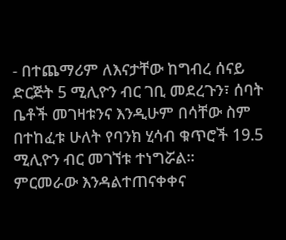- በተጨማሪም ለእናታቸው ከግብረ ሰናይ ድርጅት 5 ሚሊዮን ብር ገቢ መደረጉን፣ ሰባት ቤቶች መገዛቱንና እንዲሁም በሳቸው ስም በተከፈቱ ሁለት የባንክ ሂሳብ ቁጥሮች 19.5 ሚሊዮን ብር መገኘቱ ተነግሯል።
ምርመራው እንዳልተጠናቀቀና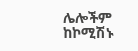ሌሎችም ከኮሚሽኑ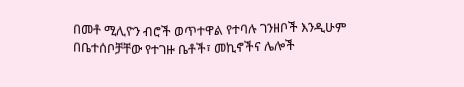በመቶ ሚሊዮን ብሮች ወጥተዋል የተባሉ ገንዘቦች እንዲሁም በቤተሰቦቻቸው የተገዙ ቤቶች፣ መኪኖችና ሌሎች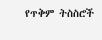የጥቅም ትስስሮች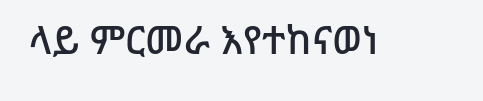ላይ ምርመራ እየተከናወነ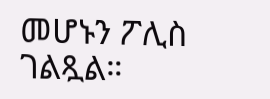መሆኑን ፖሊስ ገልጿል።